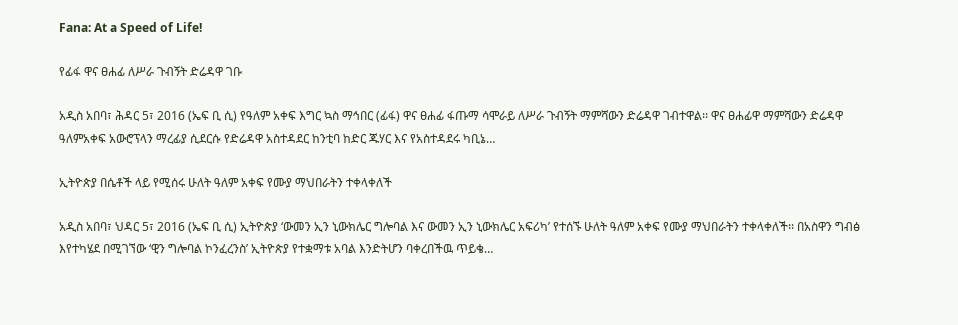Fana: At a Speed of Life!

የፊፋ ዋና ፀሐፊ ለሥራ ጉብኝት ድሬዳዋ ገቡ

አዲስ አበባ፣ ሕዳር 5፣ 2016 (ኤፍ ቢ ሲ) የዓለም አቀፍ እግር ኳስ ማኅበር (ፊፋ) ዋና ፀሐፊ ፋጡማ ሳሞራይ ለሥራ ጉብኝት ማምሻውን ድሬዳዋ ገብተዋል፡፡ ዋና ፀሐፊዋ ማምሻውን ድሬዳዋ ዓለምአቀፍ አውሮፕላን ማረፊያ ሲደርሱ የድሬዳዋ አስተዳደር ከንቲባ ከድር ጁሃር እና የአስተዳደሩ ካቢኔ…

ኢትዮጵያ በሴቶች ላይ የሚሰሩ ሁለት ዓለም አቀፍ የሙያ ማህበራትን ተቀላቀለች

አዲስ አበባ፣ ህዳር 5፣ 2016 (ኤፍ ቢ ሲ) ኢትዮጵያ ‘ውመን ኢን ኒውክሌር ግሎባል እና ውመን ኢን ኒውክሌር አፍሪካ’ የተሰኙ ሁለት ዓለም አቀፍ የሙያ ማህበራትን ተቀላቀለች፡፡ በአስዋን ግብፅ እየተካሄደ በሚገኘው ‘ዊን ግሎባል ኮንፈረንስ’ ኢትዮጵያ የተቋማቱ አባል እንድትሆን ባቀረበችዉ ጥይቄ…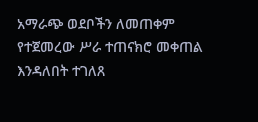አማራጭ ወደቦችን ለመጠቀም የተጀመረው ሥራ ተጠናክሮ መቀጠል እንዳለበት ተገለጸ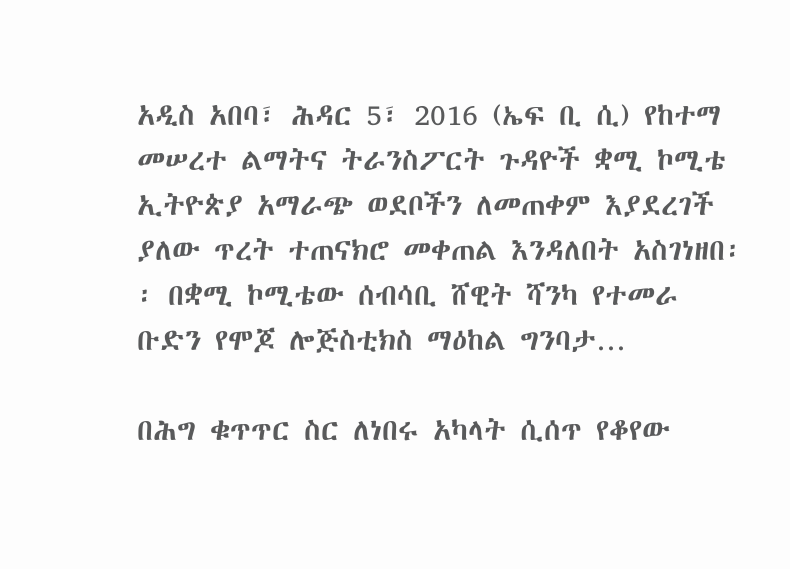አዲስ አበባ፣ ሕዳር 5፣ 2016 (ኤፍ ቢ ሲ) የከተማ መሠረተ ልማትና ትራንስፖርት ጉዳዮች ቋሚ ኮሚቴ ኢትዮጵያ አማራጭ ወደቦችን ለመጠቀም እያደረገች ያለው ጥረት ተጠናክሮ መቀጠል እንዳለበት አስገነዘበ፡፡ በቋሚ ኮሚቴው ሰብሳቢ ሸዊት ሻንካ የተመራ ቡድን የሞጆ ሎጅስቲክስ ማዕከል ግንባታ…

በሕግ ቁጥጥር ስር ለነበሩ አካላት ሲሰጥ የቆየው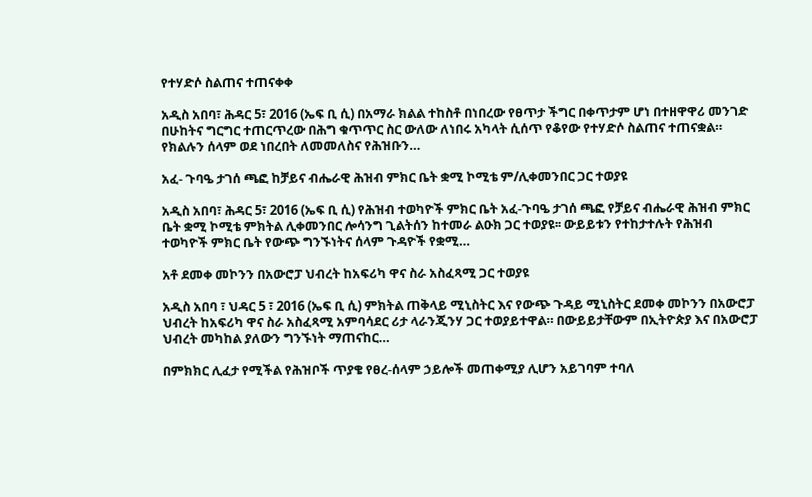የተሃድሶ ስልጠና ተጠናቀቀ

አዲስ አበባ፣ ሕዳር 5፣ 2016 (ኤፍ ቢ ሲ) በአማራ ክልል ተከስቶ በነበረው የፀጥታ ችግር በቀጥታም ሆነ በተዘዋዋሪ መንገድ በሁከትና ግርግር ተጠርጥረው በሕግ ቁጥጥር ስር ውለው ለነበሩ አካላት ሲሰጥ የቆየው የተሃድሶ ስልጠና ተጠናቋል። የክልሉን ሰላም ወደ ነበረበት ለመመለስና የሕዝቡን…

አፈ- ጉባዔ ታገሰ ጫፎ ከቻይና ብሔራዊ ሕዝብ ምክር ቤት ቋሚ ኮሚቴ ም/ሊቀመንበር ጋር ተወያዩ

አዲስ አበባ፣ ሕዳር 5፣ 2016 (ኤፍ ቢ ሲ) የሕዝብ ተወካዮች ምክር ቤት አፈ-ጉባዔ ታገሰ ጫፎ የቻይና ብሔራዊ ሕዝብ ምክር ቤት ቋሚ ኮሚቴ ምክትል ሊቀመንበር ሎሳንግ ጊልትሰን ከተመራ ልዑክ ጋር ተወያዩ፡፡ ውይይቱን የተከታተሉት የሕዝብ ተወካዮች ምክር ቤት የውጭ ግንኙነትና ሰላም ጉዳዮች የቋሚ…

አቶ ደመቀ መኮንን በአውሮፓ ህብረት ከአፍሪካ ዋና ስራ አስፈጻሚ ጋር ተወያዩ

አዲስ አበባ ፣ ህዳር 5 ፣ 2016 (ኤፍ ቢ ሲ) ምክትል ጠቅላይ ሚኒስትር እና የውጭ ጉዳይ ሚኒስትር ደመቀ መኮንን በአውሮፓ ህብረት ከአፍሪካ ዋና ስራ አስፈጻሚ አምባሳደር ሪታ ላራንጂንሃ ጋር ተወያይተዋል። በውይይታቸውም በኢትዮጵያ እና በአውሮፓ ህብረት መካከል ያለውን ግንኙነት ማጠናከር…

በምክክር ሊፈታ የሚችል የሕዝቦች ጥያቄ የፀረ-ሰላም ኃይሎች መጠቀሚያ ሊሆን አይገባም ተባለ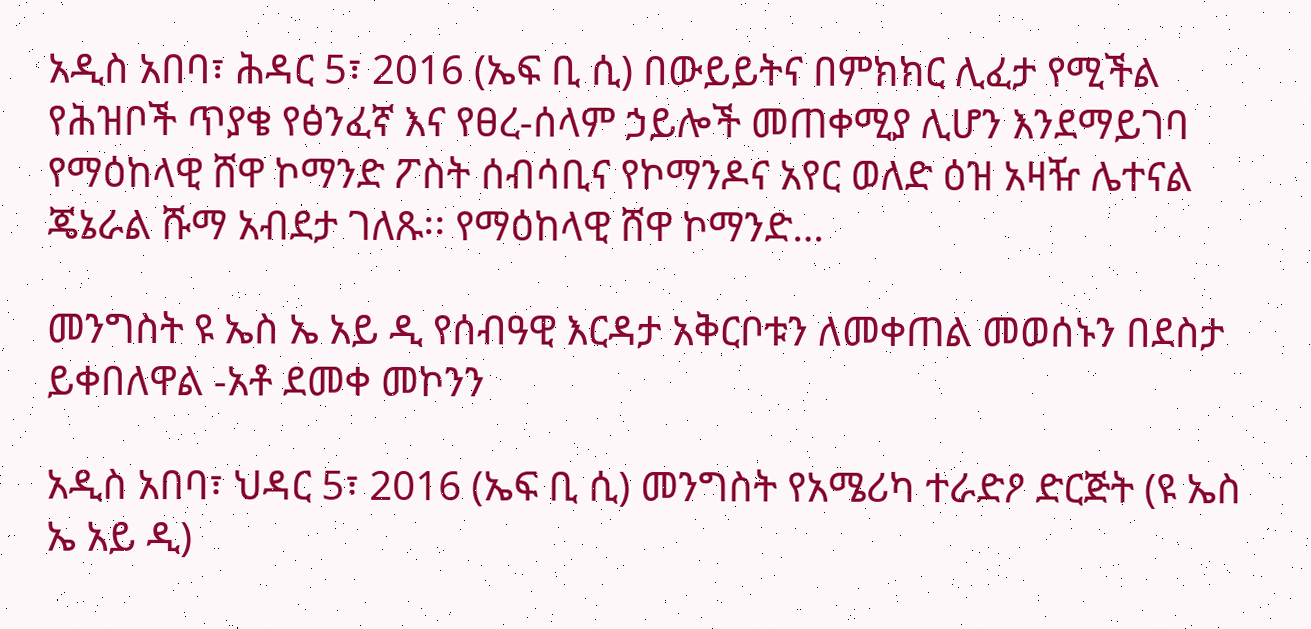አዲስ አበባ፣ ሕዳር 5፣ 2016 (ኤፍ ቢ ሲ) በውይይትና በምክክር ሊፈታ የሚችል የሕዝቦች ጥያቄ የፅንፈኛ እና የፀረ-ሰላም ኃይሎች መጠቀሚያ ሊሆን እንደማይገባ የማዕከላዊ ሸዋ ኮማንድ ፖስት ሰብሳቢና የኮማንዶና አየር ወለድ ዕዝ አዛዥ ሌተናል ጄኔራል ሹማ አብደታ ገለጹ፡፡ የማዕከላዊ ሸዋ ኮማንድ…

መንግስት ዩ ኤስ ኤ አይ ዲ የሰብዓዊ እርዳታ አቅርቦቱን ለመቀጠል መወሰኑን በደስታ ይቀበለዋል -አቶ ደመቀ መኮንን

አዲስ አበባ፣ ህዳር 5፣ 2016 (ኤፍ ቢ ሲ) መንግስት የአሜሪካ ተራድዖ ድርጅት (ዩ ኤስ ኤ አይ ዲ)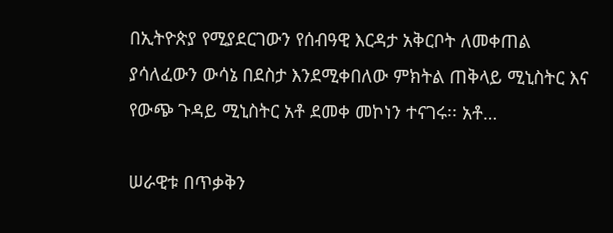በኢትዮጵያ የሚያደርገውን የሰብዓዊ እርዳታ አቅርቦት ለመቀጠል ያሳለፈውን ውሳኔ በደስታ እንደሚቀበለው ምክትል ጠቅላይ ሚኒስትር እና የውጭ ጉዳይ ሚኒስትር አቶ ደመቀ መኮነን ተናገሩ፡፡ አቶ…

ሠራዊቱ በጥቃቅን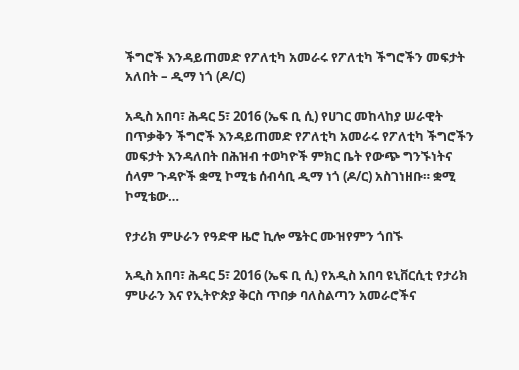ችግሮች እንዳይጠመድ የፖለቲካ አመራሩ የፖለቲካ ችግሮችን መፍታት አለበት – ዲማ ነጎ (ዶ/ር)

አዲስ አበባ፣ ሕዳር 5፣ 2016 (ኤፍ ቢ ሲ) የሀገር መከላከያ ሠራዊት በጥቃቅን ችግሮች እንዳይጠመድ የፖለቲካ አመራሩ የፖለቲካ ችግሮችን መፍታት እንዳለበት በሕዝብ ተወካዮች ምክር ቤት የውጭ ግንኙነትና ሰላም ጉዳዮች ቋሚ ኮሚቴ ሰብሳቢ ዲማ ነጎ (ዶ/ር) አስገነዘቡ። ቋሚ ኮሚቴው…

የታሪክ ምሁራን የዓድዋ ዜሮ ኪሎ ሜትር ሙዝየምን ጎበኙ

አዲስ አበባ፣ ሕዳር 5፣ 2016 (ኤፍ ቢ ሲ) የአዲስ አበባ ዩኒቨርሲቲ የታሪክ ምሁራን እና የኢትዮጵያ ቅርስ ጥበቃ ባለስልጣን አመራሮችና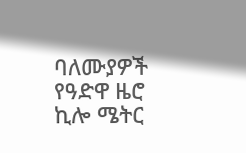ባለሙያዎች የዓድዋ ዜሮ ኪሎ ሜትር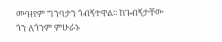ሙዝየም ግንባታን ጎብኝተዋል፡፡ ከጉብኝታቸው ጎን ለጎንም ምሁራኑ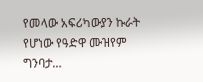የመላው አፍሪካውያን ኩራት የሆነው የዓድዋ ሙዝየም ግንባታ…